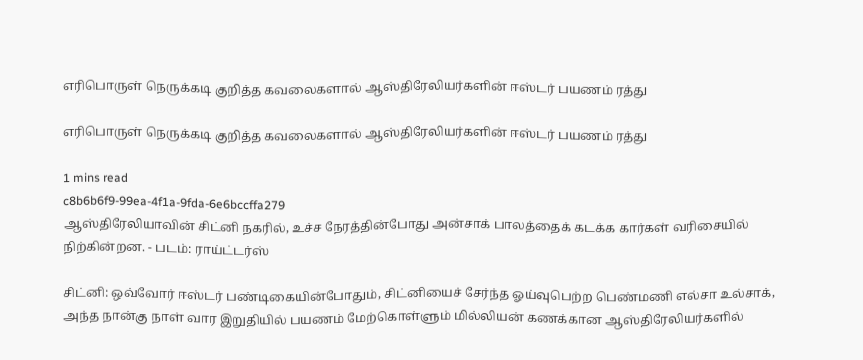எரிபொருள் நெருக்கடி குறித்த கவலைகளால் ஆஸ்திரேலியர்களின் ஈஸ்டர் பயணம் ரத்து

எரிபொருள் நெருக்கடி குறித்த கவலைகளால் ஆஸ்திரேலியர்களின் ஈஸ்டர் பயணம் ரத்து

1 mins read
c8b6b6f9-99ea-4f1a-9fda-6e6bccffa279
ஆஸ்திரேலியாவின் சிட்னி நகரில், உச்ச நேரத்தின்போது அன்சாக் பாலத்தைக் கடக்க கார்கள் வரிசையில் நிற்கின்றன. - படம்: ராய்ட்டர்ஸ்

சிட்னி: ஒவ்வோர் ஈஸ்டர் பண்டிகையின்போதும், சிட்னியைச் சேர்ந்த ஓய்வுபெற்ற பெண்மணி எல்சா உல்சாக், அந்த நான்கு நாள் வார இறுதியில் பயணம் மேற்கொள்ளும் மில்லியன் கணக்கான ஆஸ்திரேலியர்களில்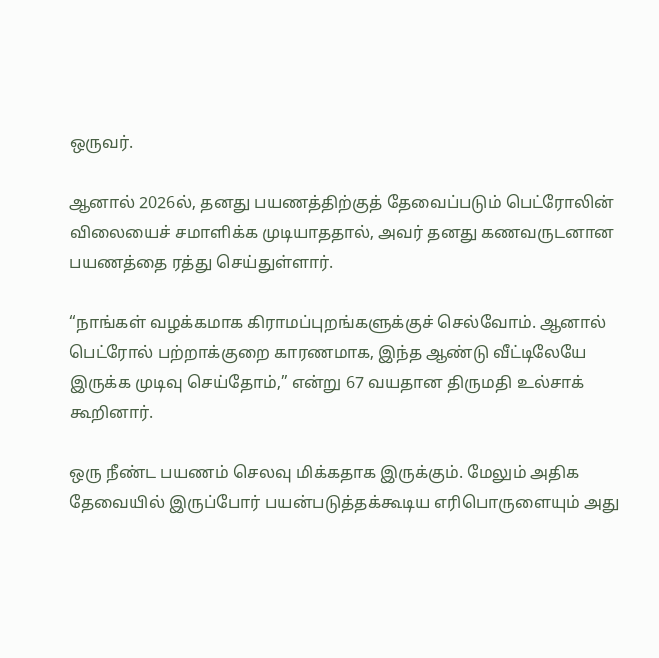ஒருவர்.

ஆனால் 2026ல், தனது பயணத்திற்குத் தேவைப்படும் பெட்ரோலின் விலையைச் சமாளிக்க முடியாததால், அவர் தனது கணவருடனான பயணத்தை ரத்து செய்துள்ளார்.

“நாங்கள் வழக்கமாக கிராமப்புறங்களுக்குச் செல்வோம். ஆனால் பெட்ரோல் பற்றாக்குறை காரணமாக, இந்த ஆண்டு வீட்டிலேயே இருக்க முடிவு செய்தோம்,” என்று 67 வயதான திருமதி உல்சாக் கூறினார்.

ஒரு நீண்ட பயணம் செலவு மிக்கதாக இருக்கும். மேலும் அதிக தேவையில் இருப்போர் பயன்படுத்தக்கூடிய எரிபொருளையும் அது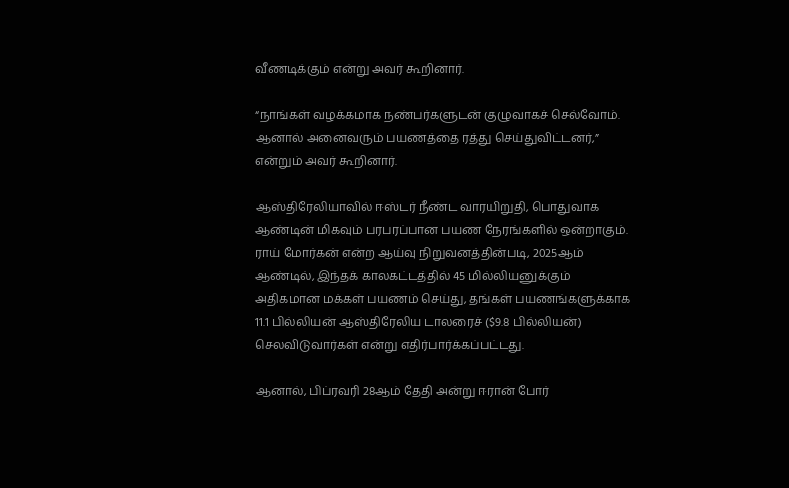வீணடிக்கும் என்று அவர் கூறினார்.

“நாங்கள் வழக்கமாக நண்பர்களுடன் குழுவாகச் செல்வோம். ஆனால் அனைவரும் பயணத்தை ரத்து செய்துவிட்டனர்,” என்றும் அவர் கூறினார்.

ஆஸ்திரேலியாவில் ஈஸ்டர் நீண்ட வாரயிறுதி, பொதுவாக ஆண்டின் மிகவும் பரபரப்பான பயண நேரங்களில் ஒன்றாகும். ராய் மோர்கன் என்ற ஆய்வு நிறுவனத்தின்படி, 2025ஆம் ஆண்டில், இந்தக் காலகட்டத்தில் 45 மில்லியனுக்கும் அதிகமான மக்கள் பயணம் செய்து, தங்கள் பயணங்களுக்காக 11.1 பில்லியன் ஆஸ்திரேலிய டாலரைச் ($9.8 பில்லியன்) செலவிடுவார்கள் என்று எதிர்பார்க்கப்பட்டது.

ஆனால், பிப்ரவரி 28ஆம் தேதி அன்று ஈரான் போர்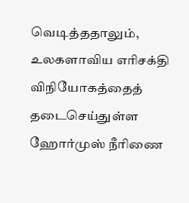வெடித்ததாலும், உலகளாவிய எரிசக்தி விநியோகத்தைத் தடைசெய்துள்ள ஹோர்முஸ் நீரிணை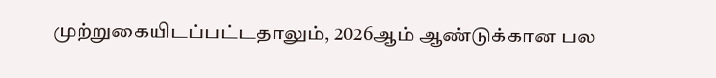முற்றுகையிடப்பட்டதாலும், 2026ஆம் ஆண்டுக்கான பல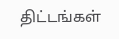திட்டங்கள்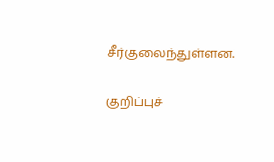சீர்குலைந்துள்ளன.

குறிப்புச்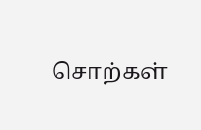சொற்கள்